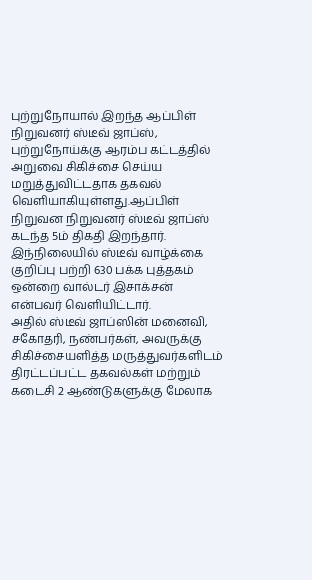புற்றுநோயால் இறந்த ஆப்பிள் நிறுவனர் ஸ்டீவ் ஜாப்ஸ், புற்றுநோய்க்கு ஆரம்ப கட்டத்தில் அறுவை சிகிச்சை செய்ய மறுத்துவிட்டதாக தகவல் வெளியாகியுள்ளது.ஆப்பிள் நிறுவன நிறுவனர் ஸ்டீவ் ஜாப்ஸ் கடந்த 5ம் திகதி இறந்தார். இந்நிலையில் ஸ்டீவ் வாழ்க்கை குறிப்பு பற்றி 630 பக்க புத்தகம் ஒன்றை வால்டர் இசாக்சன் என்பவர் வெளியிட்டார்.
அதில் ஸ்டீவ் ஜாப்ஸின் மனைவி, சகோதரி, நண்பர்கள், அவருக்கு சிகிச்சையளித்த மருத்துவர்களிடம் திரட்டப்பட்ட தகவல்கள் மற்றும் கடைசி 2 ஆண்டுகளுக்கு மேலாக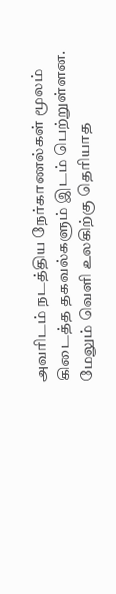அவரிடம் நடத்திய நேர்காணல்கள் மூலம் கிடைத்த தகவல்களும் இடம் பெற்றுள்ளன.
மேலும் வெளி உலகிற்கு தெரியாத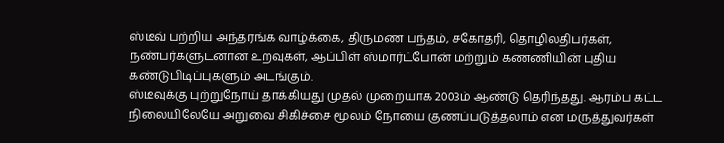ஸ்டீவ் பற்றிய அந்தரங்க வாழ்க்கை, திருமண பந்தம், சகோதரி, தொழிலதிபர்கள், நண்பர்களுடனான உறவுகள், ஆப்பிள் ஸ்மார்ட்போன் மற்றும் கணணியின் புதிய கண்டுபிடிப்புகளும் அடங்கும்.
ஸ்டீவுக்கு புற்றுநோய் தாக்கியது முதல் முறையாக 2003ம் ஆண்டு தெரிந்தது. ஆரம்ப கட்ட நிலையிலேயே அறுவை சிகிச்சை மூலம் நோயை குணப்படுத்தலாம் என மருத்துவர்கள்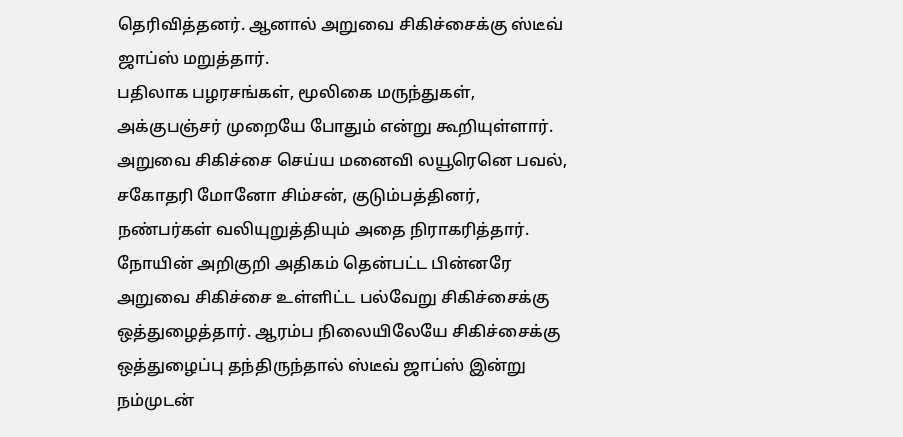தெரிவித்தனர். ஆனால் அறுவை சிகிச்சைக்கு ஸ்டீவ் ஜாப்ஸ் மறுத்தார்.
பதிலாக பழரசங்கள், மூலிகை மருந்துகள், அக்குபஞ்சர் முறையே போதும் என்று கூறியுள்ளார். அறுவை சிகிச்சை செய்ய மனைவி லயூரெனெ பவல், சகோதரி மோனோ சிம்சன், குடும்பத்தினர், நண்பர்கள் வலியுறுத்தியும் அதை நிராகரித்தார்.
நோயின் அறிகுறி அதிகம் தென்பட்ட பின்னரே அறுவை சிகிச்சை உள்ளிட்ட பல்வேறு சிகிச்சைக்கு ஒத்துழைத்தார். ஆரம்ப நிலையிலேயே சிகிச்சைக்கு ஒத்துழைப்பு தந்திருந்தால் ஸ்டீவ் ஜாப்ஸ் இன்று நம்முடன்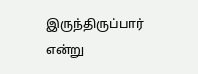இருந்திருப்பார் என்று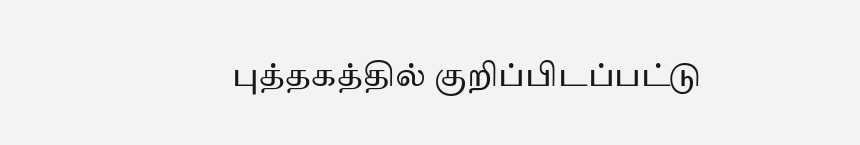புத்தகத்தில் குறிப்பிடப்பட்டு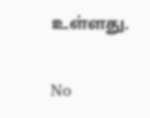உள்ளது.


No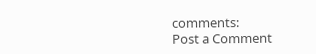comments:
Post a Comment